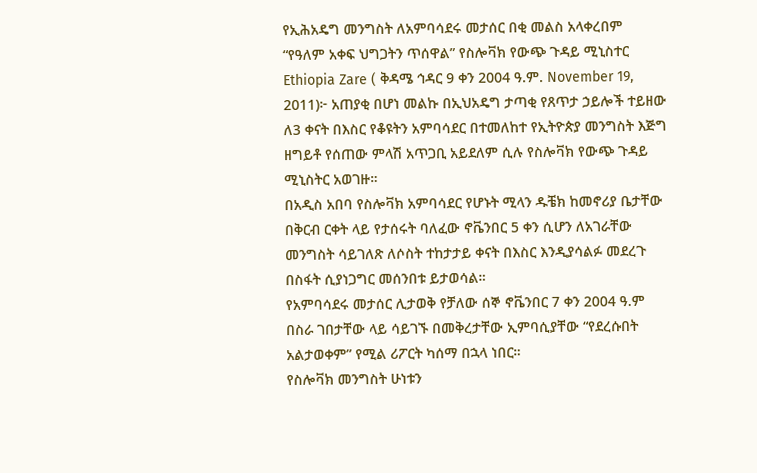የኢሕአዴግ መንግስት ለአምባሳደሩ መታሰር በቂ መልስ አላቀረበም
“የዓለም አቀፍ ህግጋትን ጥሰዋል” የስሎቫክ የውጭ ጉዳይ ሚኒስተር
Ethiopia Zare ( ቅዳሜ ኅዳር 9 ቀን 2004 ዓ.ም. November 19, 2011)፦ አጠያቂ በሆነ መልኩ በኢህአዴግ ታጣቂ የጸጥታ ኃይሎች ተይዘው ለ3 ቀናት በእስር የቆዩትን አምባሳደር በተመለከተ የኢትዮጵያ መንግስት እጅግ ዘግይቶ የሰጠው ምላሽ አጥጋቢ አይደለም ሲሉ የስሎቫክ የውጭ ጉዳይ ሚኒስትር አወገዙ።
በአዲስ አበባ የስሎቫክ አምባሳደር የሆኑት ሚላን ዱቼክ ከመኖሪያ ቤታቸው በቅርብ ርቀት ላይ የታሰሩት ባለፈው ኖቬንበር 5 ቀን ሲሆን ለአገራቸው መንግስት ሳይገለጽ ለሶስት ተከታታይ ቀናት በእስር እንዲያሳልፉ መደረጉ በስፋት ሲያነጋግር መሰንበቱ ይታወሳል።
የአምባሳደሩ መታሰር ሊታወቅ የቻለው ሰኞ ኖቬንበር 7 ቀን 2004 ዓ.ም በስራ ገበታቸው ላይ ሳይገኙ በመቅረታቸው ኢምባሲያቸው “የደረሱበት አልታወቀም” የሚል ሪፖርት ካሰማ በኋላ ነበር።
የስሎቫክ መንግስት ሁነቱን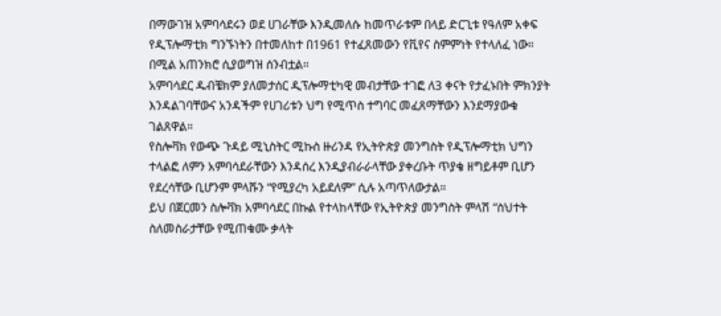በማውገዝ አምባሳደሩን ወደ ሀገራቸው እንዲመለሱ ከመጥራቱም በላይ ድርጊቱ የዓለም አቀፍ የዲፕሎማቲክ ግንኙነትን በተመለከተ በ1961 የተፈጸመውን የቪየና ስምምነት የተላለፈ ነው። በሚል አጠንክሮ ሲያወግዝ ሰንብቷል።
አምባሳደር ዱብቼክም ያለመታሰር ዲፕሎማቲካዊ መብታቸው ተገፎ ለ3 ቀናት የታፈኑበት ምክንያት እንዳልገባቸውና አንዳችም የሀገሪቱን ህግ የሚጥስ ተግባር መፈጸማቸውን እንደማያውቁ ገልጸዋል።
የስሎቫክ የውጭ ጉዳይ ሚኒስትር ሚኩስ ዙሪንዳ የኢትዮጵያ መንግስት የዲፕሎማቲክ ህግን ተላልፎ ለምን አምባሳደራቸውን እንዳሰረ እንዲያብራራላቸው ያቀረቡት ጥያቄ ዘግይቶም ቢሆን የደረሳቸው ቢሆንም ምላሹን “የሚያረካ አይደለም” ሲሉ አጣጥለውታል።
ይህ በጀርመን ስሎቫክ አምባሳደር በኩል የተላከላቸው የኢትዮጵያ መንግስት ምላሽ “ስህተት ስለመስራታቸው የሚጠቁሙ ቃላት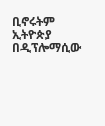ቢኖሩትም ኢትዮጵያ በዲፕሎማሲው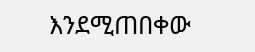እንደሚጠበቀው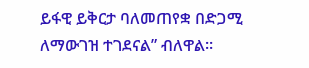ይፋዊ ይቅርታ ባለመጠየቋ በድጋሚ ለማውገዝ ተገደናል” ብለዋል።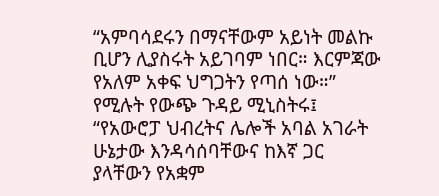“አምባሳደሩን በማናቸውም አይነት መልኩ ቢሆን ሊያስሩት አይገባም ነበር። እርምጃው የአለም አቀፍ ህግጋትን የጣሰ ነው።” የሚሉት የውጭ ጉዳይ ሚኒስትሩ፤ “የአውሮፓ ህብረትና ሌሎች አባል አገራት ሁኔታው እንዳሳሰባቸውና ከእኛ ጋር ያላቸውን የአቋም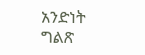አንድነት ግልጽ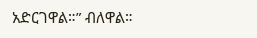አድርገዋል።” ብለዋል።